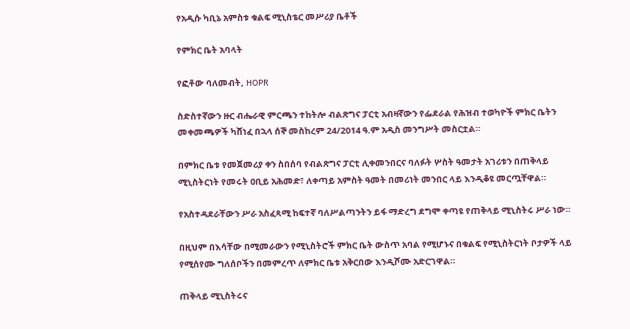የአዲሱ ካቢኔ አምስቱ ቁልፍ ሚኒስቴር መሥሪያ ቤቶች

የምክር ቤት አባላት

የፎቶው ባለመብት, HOPR

ስድስተኛውን ዙር ብሔራዊ ምርጫን ተከትሎ ብልጽግና ፓርቲ አብዛኛውን የፌደራል የሕዝብ ተወካዮች ምክር ቤትን መቀመጫዎች ካሸነፈ በኋላ ሰኞ መስከረም 24/2014 ዓ.ም አዲስ መንግሥት መስርቷል።

በምክር ቤቱ የመጀመሪያ ቀን ስበሰባ የብልጽግና ፓርቲ ሊቀመንበርና ባለፉት ሦስት ዓመታት አገሪቱን በጠቅላይ ሚኒስትርነት የመሩት ዐቢይ አሕመድ፣ ለቀጣይ አምስት ዓመት በመሪነት መንበር ላይ እንዲቆዩ መርጧቸዋል።

የአስተዳደራቸውን ሥራ አስፈጻሚ ከፍተኛ ባለሥልጣንትን ይፋ ማድረግ ደግሞ ቀጣዩ የጠቅላይ ሚኒስትሩ ሥራ ነው።

በዚህም በእሳቸው በሚመራውን የሚኒስትሮች ምክር ቤት ውስጥ አባል የሚሆኑና በቁልፍ የሚኒስትርነት ቦታዎች ላይ የሚሰየሙ ግለሰቦችን በመምረጥ ለምክር ቤቱ አቅርበው እንዲሾሙ አድርገዋል።

ጠቅላይ ሚኒስትሩና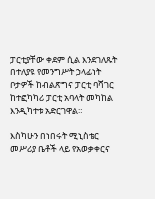ፓርቲያቸው ቀደም ሲል እንደገለጹት በተለያዩ የመንግሥት ኃላፊነት ቦታዎች ከብልጽግና ፓርቲ ባሻገር ከተፎካካሪ ፓርቲ አባላት መካከል እንዲካተቱ አድርገዋል።

እስካሁን በነበሩት ሚኒስቴር መሥሪያ ቤቶች ላይ የአወቃቀርና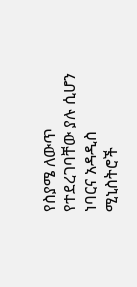የስያሜ ለውጥ የተደረገባቸው ያሉ ሲሆን ነባርና አዳዲስ ሚኒስትሮች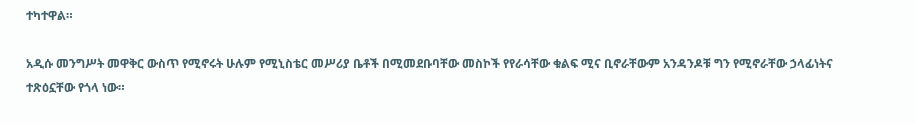ተካተዋል።

አዲሱ መንግሥት መዋቅር ውስጥ የሚኖሩት ሁሉም የሚኒስቴር መሥሪያ ቤቶች በሚመደቡባቸው መስኮች የየራሳቸው ቁልፍ ሚና ቢኖራቸውም አንዳንዶቹ ግን የሚኖራቸው ኃላፊነትና ተጽዕኗቸው የጎላ ነው።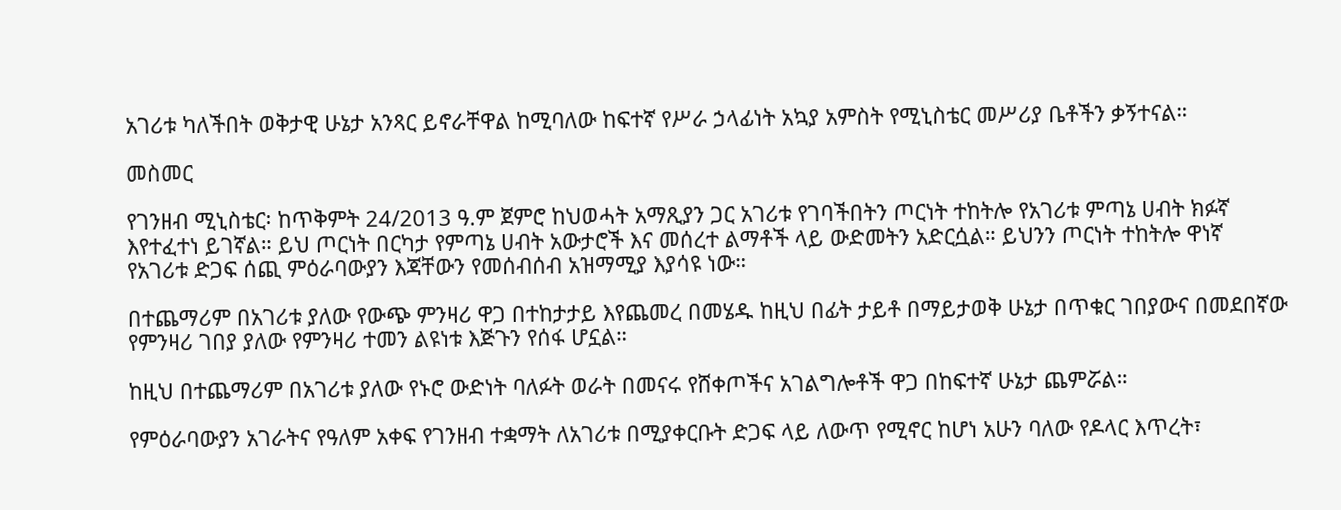አገሪቱ ካለችበት ወቅታዊ ሁኔታ አንጻር ይኖራቸዋል ከሚባለው ከፍተኛ የሥራ ኃላፊነት አኳያ አምስት የሚኒስቴር መሥሪያ ቤቶችን ቃኝተናል።

መስመር

የገንዘብ ሚኒስቴር፡ ከጥቅምት 24/2013 ዓ.ም ጀምሮ ከህወሓት አማጺያን ጋር አገሪቱ የገባችበትን ጦርነት ተከትሎ የአገሪቱ ምጣኔ ሀብት ክፉኛ እየተፈተነ ይገኛል። ይህ ጦርነት በርካታ የምጣኔ ሀብት አውታሮች እና መሰረተ ልማቶች ላይ ውድመትን አድርሷል። ይህንን ጦርነት ተከትሎ ዋነኛ የአገሪቱ ድጋፍ ሰጪ ምዕራባውያን እጃቸውን የመሰብሰብ አዝማሚያ እያሳዩ ነው።

በተጨማሪም በአገሪቱ ያለው የውጭ ምንዛሪ ዋጋ በተከታታይ እየጨመረ በመሄዱ ከዚህ በፊት ታይቶ በማይታወቅ ሁኔታ በጥቁር ገበያውና በመደበኛው የምንዛሪ ገበያ ያለው የምንዛሪ ተመን ልዩነቱ እጅጉን የሰፋ ሆኗል።

ከዚህ በተጨማሪም በአገሪቱ ያለው የኑሮ ውድነት ባለፉት ወራት በመናሩ የሸቀጦችና አገልግሎቶች ዋጋ በከፍተኛ ሁኔታ ጨምሯል።

የምዕራባውያን አገራትና የዓለም አቀፍ የገንዘብ ተቋማት ለአገሪቱ በሚያቀርቡት ድጋፍ ላይ ለውጥ የሚኖር ከሆነ አሁን ባለው የዶላር እጥረት፣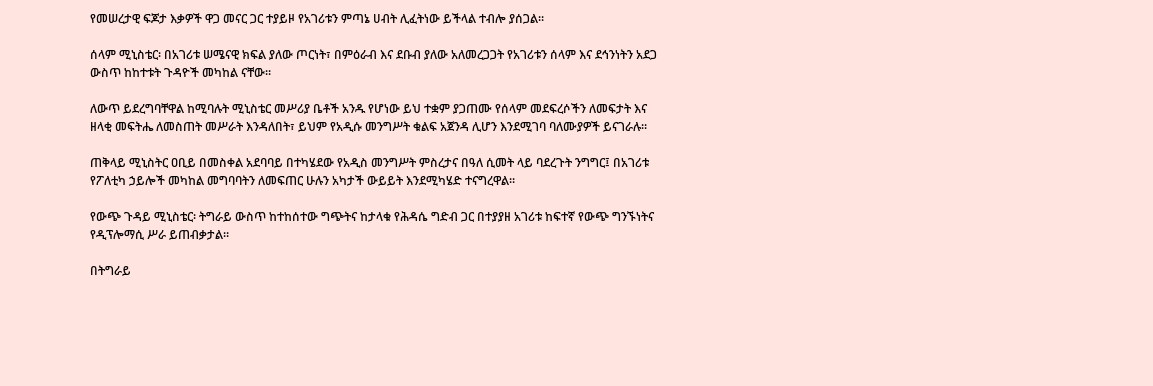የመሠረታዊ ፍጆታ እቃዎች ዋጋ መናር ጋር ተያይዞ የአገሪቱን ምጣኔ ሀብት ሊፈትነው ይችላል ተብሎ ያሰጋል።

ሰላም ሚኒስቴር፡ በአገሪቱ ሠሜናዊ ክፍል ያለው ጦርነት፣ በምዕራብ እና ደቡብ ያለው አለመረጋጋት የአገሪቱን ሰላም እና ደኅንነትን አደጋ ውስጥ ከከተቱት ጉዳዮች መካከል ናቸው።

ለውጥ ይደረግባቸዋል ከሚባሉት ሚኒስቴር መሥሪያ ቤቶች አንዱ የሆነው ይህ ተቋም ያጋጠሙ የሰላም መደፍረሶችን ለመፍታት እና ዘላቂ መፍትሔ ለመስጠት መሥራት እንዳለበት፣ ይህም የአዲሱ መንግሥት ቁልፍ አጀንዳ ሊሆን እንደሚገባ ባለሙያዎች ይናገራሉ።

ጠቅላይ ሚኒስትር ዐቢይ በመስቀል አደባባይ በተካሄደው የአዲስ መንግሥት ምስረታና በዓለ ሲመት ላይ ባደረጉት ንግግር፤ በአገሪቱ የፖለቲካ ኃይሎች መካከል መግባባትን ለመፍጠር ሁሉን አካታች ውይይት እንደሚካሄድ ተናግረዋል።

የውጭ ጉዳይ ሚኒስቴር፡ ትግራይ ውስጥ ከተከሰተው ግጭትና ከታላቁ የሕዳሴ ግድብ ጋር በተያያዘ አገሪቱ ከፍተኛ የውጭ ግንኙነትና የዲፕሎማሲ ሥራ ይጠብቃታል።

በትግራይ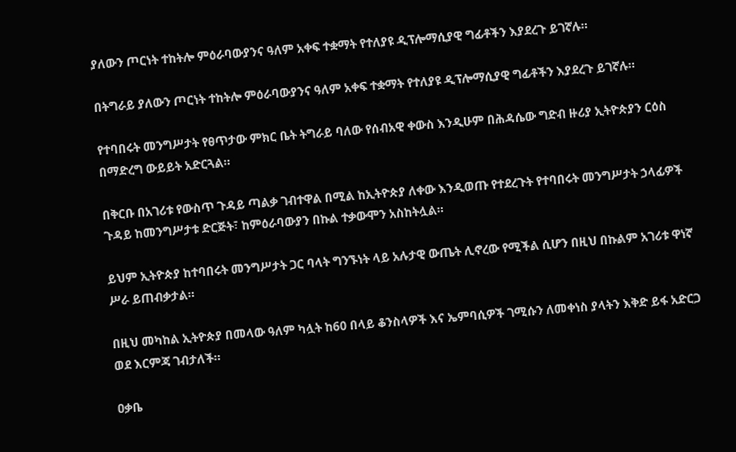ያለውን ጦርነት ተከትሎ ምዕራባውያንና ዓለም አቀፍ ተቋማት የተለያዩ ዲፕሎማሲያዊ ግፊቶችን እያደረጉ ይገኛሉ።

በትግራይ ያለውን ጦርነት ተከትሎ ምዕራባውያንና ዓለም አቀፍ ተቋማት የተለያዩ ዲፕሎማሲያዊ ግፊቶችን እያደረጉ ይገኛሉ።

የተባበሩት መንግሥታት የፀጥታው ምክር ቤት ትግራይ ባለው የሰብአዊ ቀውስ እንዲሁም በሕዳሴው ግድብ ዙሪያ ኢትዮጵያን ርዕስ በማድረግ ውይይት አድርጓል።

በቅርቡ በአገሪቱ የውስጥ ጉዳይ ጣልቃ ገብተዋል በሚል ከኢትዮጵያ ለቀው እንዲወጡ የተደረጉት የተባበሩት መንግሥታት ኃላፊዎች ጉዳይ ከመንግሥታቱ ድርጅት፣ ከምዕራባውያን በኩል ተቃውሞን አስከትሏል።

ይህም ኢትዮጵያ ከተባበሩት መንግሥታት ጋር ባላት ግንኙነት ላይ አሉታዊ ውጤት ሊኖረው የሚችል ሲሆን በዚህ በኩልም አገሪቱ ዋነኛ ሥራ ይጠብቃታል።

በዚህ መካከል ኢትዮጵያ በመላው ዓለም ካሏት ከ60 በላይ ቆንስላዎች እና ኤምባሲዎች ገሚሱን ለመቀነስ ያላትን እቅድ ይፋ አድርጋ ወደ እርምጃ ገብታለች።

ዐቃቤ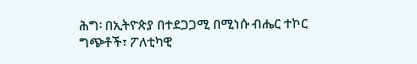ሕግ፡ በኢትዮጵያ በተደጋጋሚ በሚነሱ ብሔር ተኮር ግጭቶች፣ ፖለቲካዊ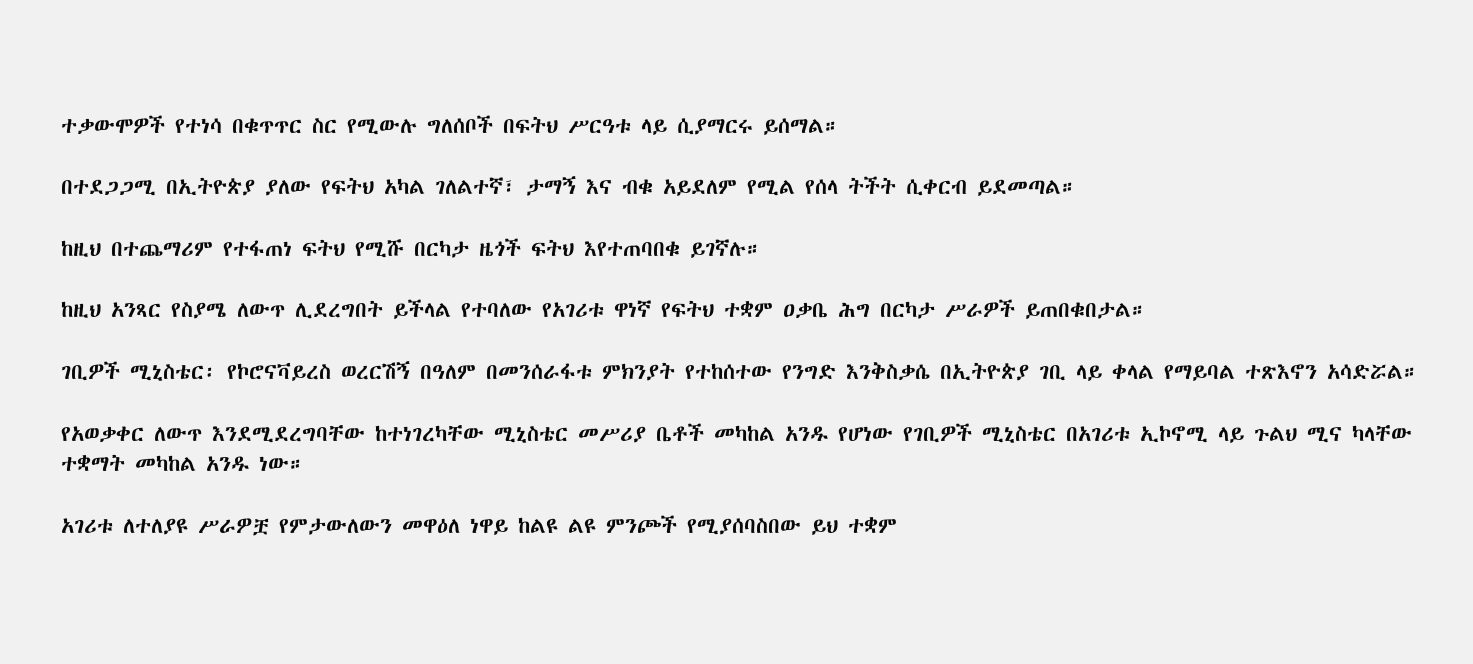ተቃውሞዎች የተነሳ በቁጥጥር ስር የሚውሉ ግለሰቦች በፍትህ ሥርዓቱ ላይ ሲያማርሩ ይሰማል።

በተደጋጋሚ በኢትዮጵያ ያለው የፍትህ አካል ገለልተኛ፣ ታማኝ እና ብቁ አይደለም የሚል የሰላ ትችት ሲቀርብ ይደመጣል።

ከዚህ በተጨማሪም የተፋጠነ ፍትህ የሚሹ በርካታ ዜጎች ፍትህ እየተጠባበቁ ይገኛሉ።

ከዚህ አንጻር የስያሜ ለውጥ ሊደረግበት ይችላል የተባለው የአገሪቱ ዋነኛ የፍትህ ተቋም ዐቃቤ ሕግ በርካታ ሥራዎች ይጠበቁበታል።

ገቢዎች ሚኒስቴር፡ የኮሮናቫይረስ ወረርሽኝ በዓለም በመንሰራፋቱ ምክንያት የተከሰተው የንግድ እንቅስቃሴ በኢትዮጵያ ገቢ ላይ ቀላል የማይባል ተጽእኖን አሳድሯል።

የአወቃቀር ለውጥ እንደሚደረግባቸው ከተነገረካቸው ሚኒስቴር መሥሪያ ቤቶች መካከል አንዱ የሆነው የገቢዎች ሚኒስቴር በአገሪቱ ኢኮኖሚ ላይ ጉልህ ሚና ካላቸው ተቋማት መካከል አንዱ ነው።

አገሪቱ ለተለያዩ ሥራዎቿ የምታውለውን መዋዕለ ነዋይ ከልዩ ልዩ ምንጮች የሚያሰባስበው ይህ ተቋም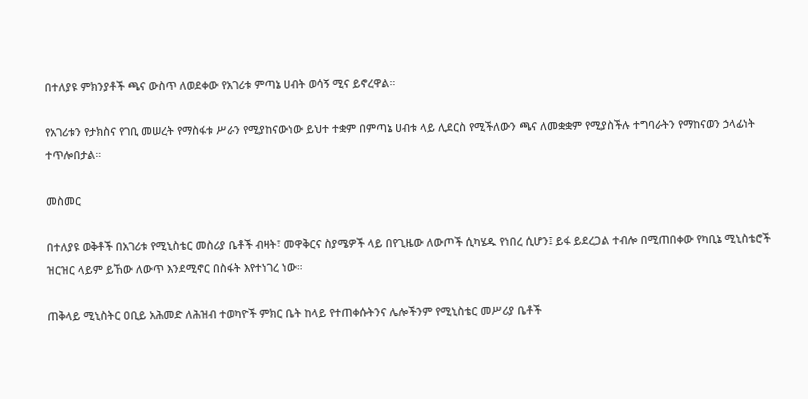በተለያዩ ምክንያቶች ጫና ውስጥ ለወደቀው የአገሪቱ ምጣኔ ሀብት ወሳኝ ሚና ይኖረዋል።

የአገሪቱን የታክስና የገቢ መሠረት የማስፋቱ ሥራን የሚያከናውነው ይህተ ተቋም በምጣኔ ሀብቱ ላይ ሊደርስ የሚችለውን ጫና ለመቋቋም የሚያስችሉ ተግባራትን የማከናወን ኃላፊነት ተጥሎበታል።

መስመር

በተለያዩ ወቅቶች በአገሪቱ የሚኒስቴር መስሪያ ቤቶች ብዛት፣ መዋቅርና ስያሜዎች ላይ በየጊዜው ለውጦች ሲካሄዱ የነበረ ሲሆን፤ ይፋ ይደረጋል ተብሎ በሚጠበቀው የካቢኔ ሚኒስቴሮች ዝርዝር ላይም ይኸው ለውጥ እንደሚኖር በስፋት እየተነገረ ነው።

ጠቅላይ ሚኒስትር ዐቢይ አሕመድ ለሕዝብ ተወካዮች ምክር ቤት ከላይ የተጠቀሱትንና ሌሎችንም የሚኒስቴር መሥሪያ ቤቶች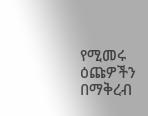የሚመሩ ዕጩዎችን በማቅረብ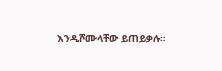እንዲሾሙላቸው ይጠይቃሉ።